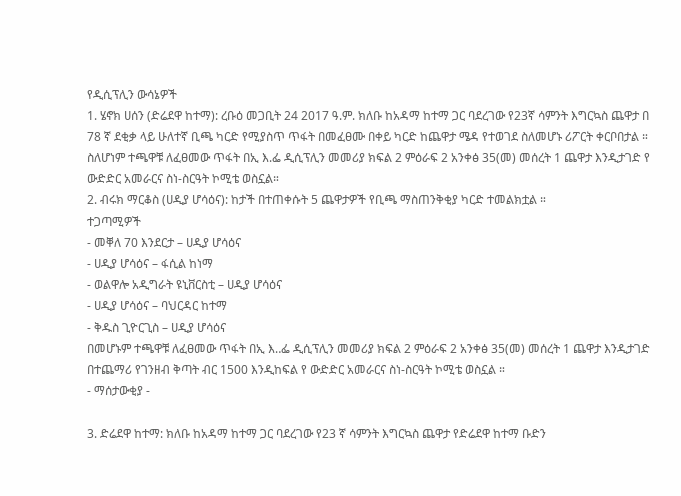የዲሲፕሊን ውሳኔዎች
1. ሄኖክ ሀሰን (ድሬደዋ ከተማ): ረቡዕ መጋቢት 24 2017 ዓ.ም. ክለቡ ከአዳማ ከተማ ጋር ባደረገው የ23ኛ ሳምንት እግርኳስ ጨዋታ በ 78 ኛ ደቂቃ ላይ ሁለተኛ ቢጫ ካርድ የሚያስጥ ጥፋት በመፈፀሙ በቀይ ካርድ ከጨዋታ ሜዳ የተወገደ ስለመሆኑ ሪፖርት ቀርቦበታል ። ስለሆነም ተጫዋቹ ለፈፀመው ጥፋት በኢ እ.ፌ ዲሲፕሊን መመሪያ ክፍል 2 ምዕራፍ 2 አንቀፅ 35(መ) መሰረት 1 ጨዋታ እንዲታገድ የ ውድድር አመራርና ስነ-ስርዓት ኮሚቴ ወስኗል።
2. ብሩክ ማርቆስ (ሀዲያ ሆሳዕና): ከታች በተጠቀሱት 5 ጨዋታዎች የቢጫ ማስጠንቅቂያ ካርድ ተመልክቷል ።
ተጋጣሚዎች
- መቐለ 70 እንደርታ – ሀዲያ ሆሳዕና
- ሀዲያ ሆሳዕና – ፋሲል ከነማ
- ወልዋሎ አዲግራት ዩኒቨርስቲ – ሀዲያ ሆሳዕና
- ሀዲያ ሆሳዕና – ባህርዳር ከተማ
- ቅዱስ ጊዮርጊስ – ሀዲያ ሆሳዕና
በመሆኑም ተጫዋቹ ለፈፀመው ጥፋት በኢ እ‥ፌ ዲሲፕሊን መመሪያ ክፍል 2 ምዕራፍ 2 አንቀፅ 35(መ) መሰረት 1 ጨዋታ እንዲታገድ በተጨማሪ የገንዘብ ቅጣት ብር 1500 እንዲከፍል የ ውድድር አመራርና ስነ-ስርዓት ኮሚቴ ወስኗል ።
- ማሰታውቂያ -

3. ድሬደዋ ከተማ: ክለቡ ከአዳማ ከተማ ጋር ባደረገው የ23 ኛ ሳምንት እግርኳስ ጨዋታ የድሬደዋ ከተማ ቡድን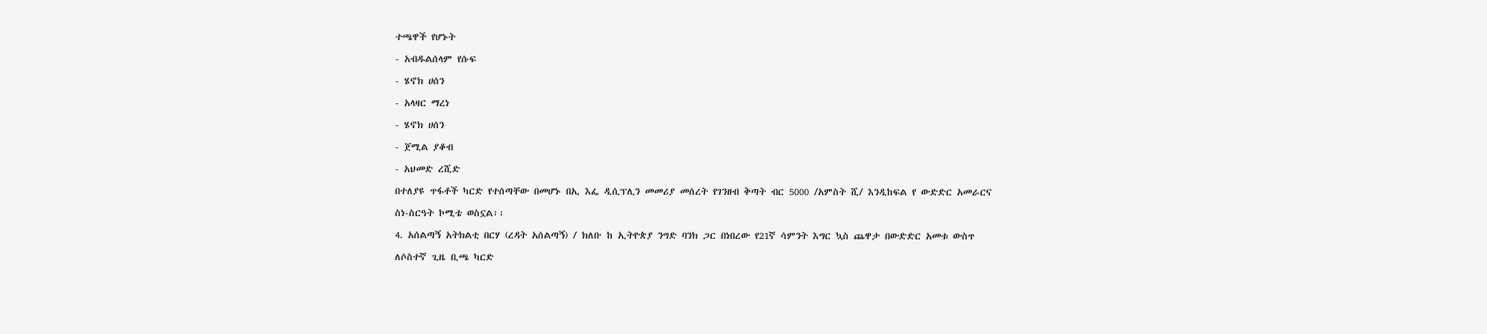ተጫዋች የሆኑት
- አብዱልሰላም የሱፍ
- ሄኖክ ሀሰን
- አላዛር ማረነ
- ሄኖክ ሀሰን
- ጀሚል ያቆብ
- አህመድ ረሺድ
በተለያዩ ጥፋቶች ካርድ የተሰጣቸው በመሆኑ በኢ እፌ ዲሲፕሊን መመሪያ መሰረት የገንዘብ ቅጣት ብር 5000 /አምስት ሺ/ እንዲከፍል የ ውድድር አመራርና ስነ-ስርዓት ኮሚቴ ወስኗል፡፡
4. አሰልጣኝ አትክልቲ በርሃ (ረዳት አሰልጣኝ) / ክለቡ ከ ኢትዮጵያ ንግድ ባንክ ጋር በነበረው የ21ኛ ሳምንት እግር ኳስ ጨዋታ በውድድር አመቱ ውስጥ ለሶስተኛ ጊዜ ቢጫ ካርድ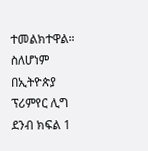ተመልክተዋል። ስለሆነም በኢትዮጵያ ፕሪምየር ሊግ ደንብ ክፍል 1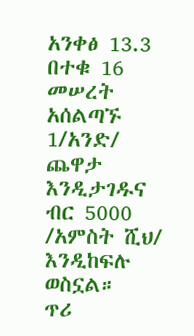አንቀፅ 13.3 በተቁ 16 መሠረት አሰልጣኙ 1/አንድ/ ጨዋታ እንዲታገዱና ብር 5000 /አምስት ሺህ/ እንዲከፍሉ ወስኗል።
ጥሪ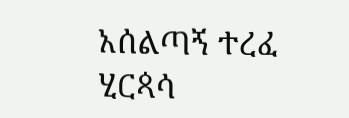አሰልጣኝ ተረፈ ሂርጳሳ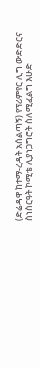(ድሬዳዋ ከተማ-ረዳት አሰልጣኝ) የፕሪምየር ሊግ ውድድርና ስነስርዓት ኮሚቴ ሊያነጋግሮት ስለሚፈልግ እሁድ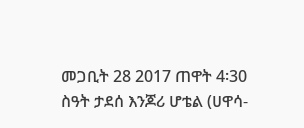መጋቢት 28 2017 ጠዋት 4፡30 ስዓት ታደሰ እንጆሪ ሆቴል (ሀዋሳ-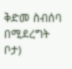ቅድመ ስብሰባ በሚደረግት ቦታ)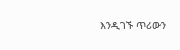እንዲገኙ ጥሪውን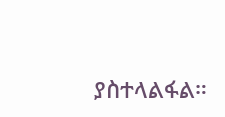ያስተላልፋል።